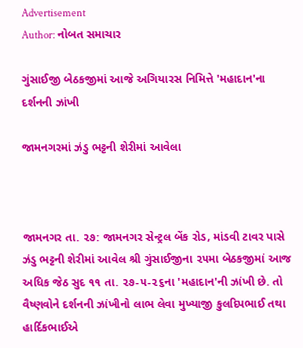Advertisement
Author: નોબત સમાચાર

ગુંસાઈજી બેઠકજીમાં આજે અગિયારસ નિમિત્તે 'મહાદાન'ના દર્શનની ઝાંખી

જામનગરમાં ઝંડુ ભટ્ટની શેરીમાં આવેલા



જામનગર તા. ૨૭: જામનગર સેન્ટ્રલ બેંક રોડ, માંડવી ટાવર પાસે ઝંડુ ભટ્ટની શેરીમાં આવેલ શ્રી ગુંસાઈજીના ૨૫મા બેઠકજીમાં આજ અધિક જેઠ સુદ ૧૧ તા. ૨૭-૫-૨૬ના 'મહાદાન'ની ઝાંખી છે. તો વૈષ્ણવોને દર્શનની ઝાંખીનો લાભ લેવા મુખ્યાજી કુલદિપભાઈ તથા હાર્દિકભાઈએ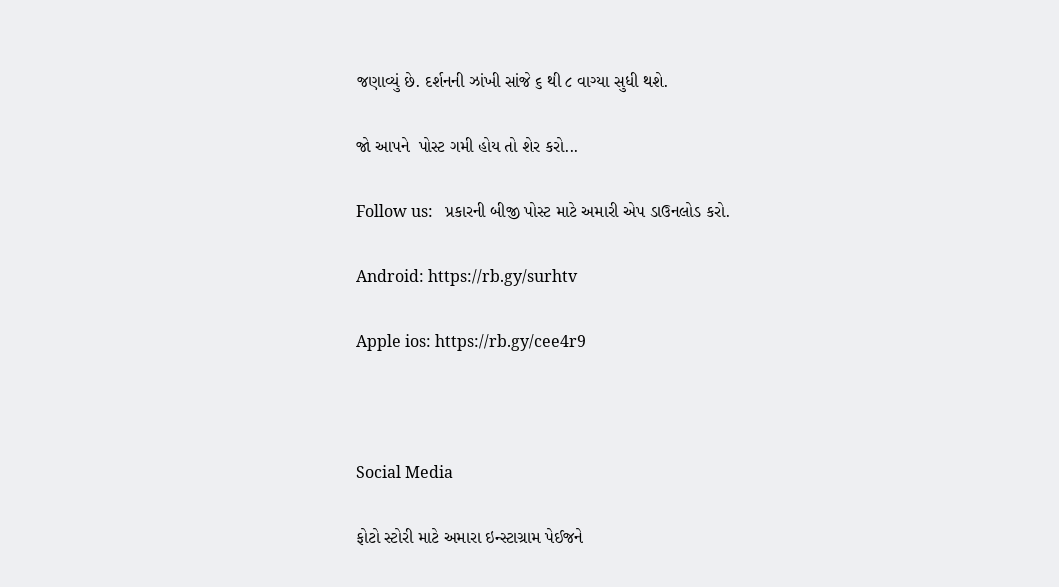જણાવ્યું છે. દર્શનની ઝાંખી સાંજે ૬ થી ૮ વાગ્યા સુધી થશે.

જો આપને  પોસ્ટ ગમી હોય તો શેર કરો...

Follow us:   પ્રકારની બીજી પોસ્ટ માટે અમારી એપ ડાઉનલોડ કરો.

Android: https://rb.gy/surhtv

Apple ios: https://rb.gy/cee4r9



Social Media

ફોટો સ્ટોરી માટે અમારા ઇન્સ્ટાગ્રામ પેઈજને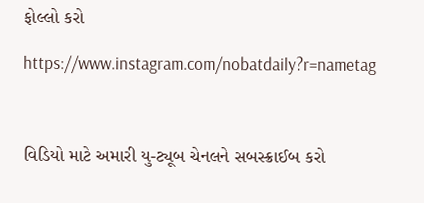ફોલ્લો કરો

https://www.instagram.com/nobatdaily?r=nametag



વિડિયો માટે અમારી યુ-ટ્યૂબ ચેનલને સબસ્ક્રાઈબ કરો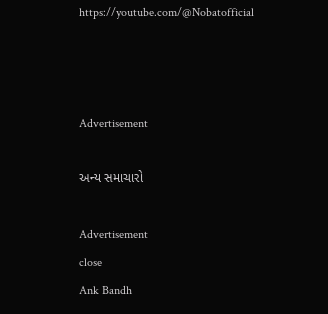https://youtube.com/@Nobatofficial



Advertisement

અન્ય સમાચારો

Advertisement
close
Ank Bandh